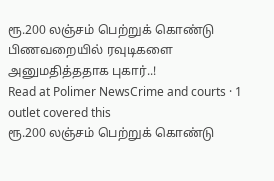ரூ.200 லஞ்சம் பெற்றுக் கொண்டு பிணவறையில் ரவுடிகளை அனுமதித்ததாக புகார்..!
Read at Polimer NewsCrime and courts · 1 outlet covered this
ரூ.200 லஞ்சம் பெற்றுக் கொண்டு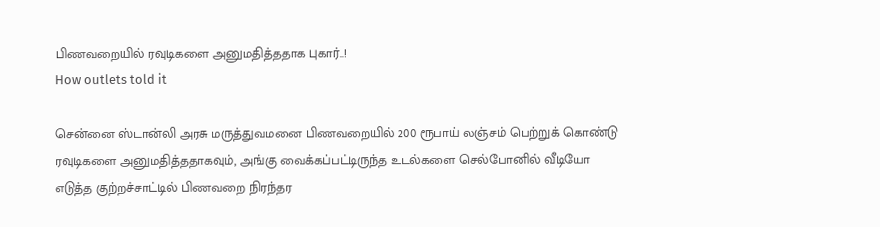பிணவறையில் ரவுடிகளை அனுமதித்ததாக புகார்..!
How outlets told it

சென்னை ஸ்டான்லி அரசு மருத்துவமனை பிணவறையில் 200 ரூபாய் லஞ்சம் பெற்றுக் கொண்டு ரவுடிகளை அனுமதித்ததாகவும், அங்கு வைக்கப்பட்டிருந்த உடல்களை செல்போனில் வீடியோ எடுத்த குற்றச்சாட்டில் பிணவறை நிரந்தர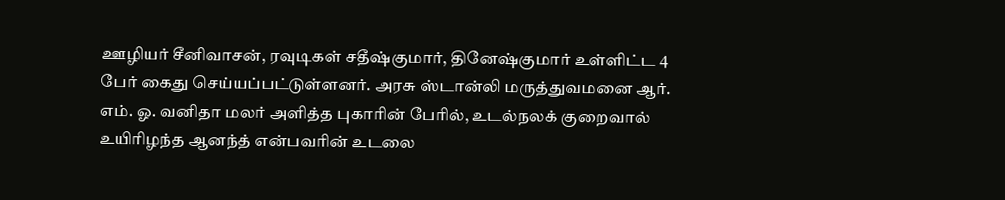ஊழியர் சீனிவாசன், ரவுடிகள் சதீஷ்குமார், தினேஷ்குமார் உள்ளிட்ட 4 பேர் கைது செய்யப்பட்டுள்ளனர். அரசு ஸ்டான்லி மருத்துவமனை ஆர். எம். ஓ. வனிதா மலர் அளித்த புகாரின் பேரில், உடல்நலக் குறைவால் உயிரிழந்த ஆனந்த் என்பவரின் உடலை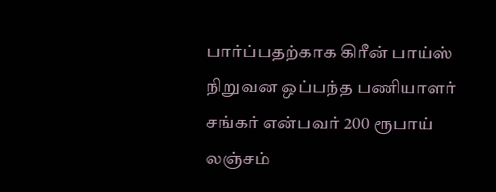பார்ப்பதற்காக கிரீன் பாய்ஸ் நிறுவன ஒப்பந்த பணியாளர் சங்கர் என்பவர் 200 ரூபாய் லஞ்சம்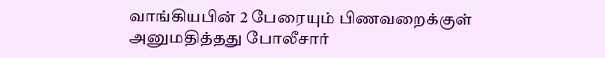வாங்கியபின் 2 பேரையும் பிணவறைக்குள் அனுமதித்தது போலீசார்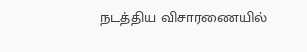நடத்திய விசாரணையில்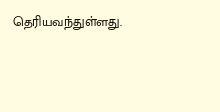தெரியவந்துள்ளது.